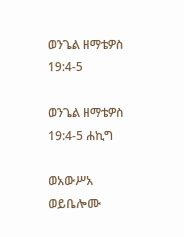ወንጌል ዘማቴዎስ 19:4-5

ወንጌል ዘማቴዎስ 19:4-5 ሐኪግ

ወአውሥአ ወይቤሎሙ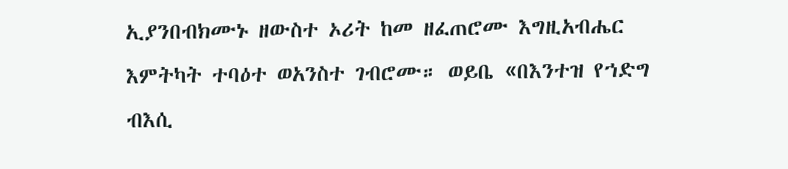ኢያንበብክሙኑ ዘውስተ ኦሪት ከመ ዘፈጠሮሙ እግዚአብሔር እምትካት ተባዕተ ወአንስተ ገብሮሙ። ወይቤ «በእንተዝ የኀድግ ብእሲ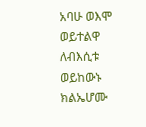አባሁ ወእሞ ወይተልዋ ለብእሲቱ ወይከውኑ ክልኤሆሙ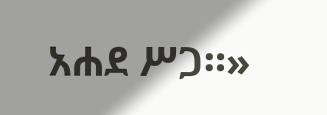አሐደ ሥጋ።»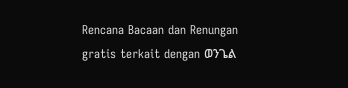Rencana Bacaan dan Renungan gratis terkait dengan ወንጌል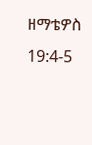ዘማቴዎስ 19:4-5